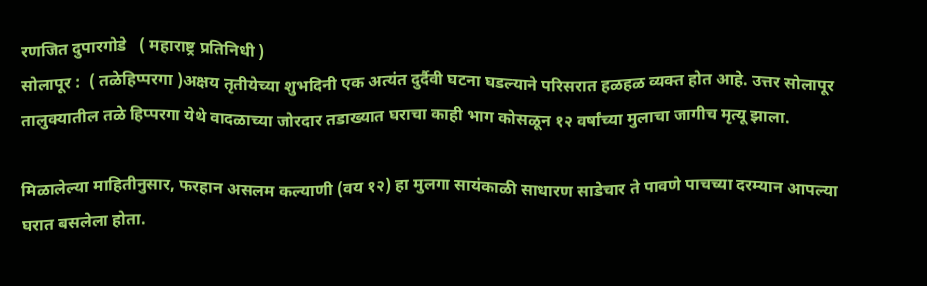रणजित दुपारगोडे   ( महाराष्ट्र प्रतिनिधी )
सोलापूर :  ( तळेहिप्परगा )अक्षय तृतीयेच्या शुभदिनी एक अत्यंत दुर्दैवी घटना घडल्याने परिसरात हळहळ व्यक्त होत आहे. उत्तर सोलापूर तालुक्यातील तळे हिप्परगा येथे वादळाच्या जोरदार तडाख्यात घराचा काही भाग कोसळून १२ वर्षांच्या मुलाचा जागीच मृत्यू झाला.

मिळालेल्या माहितीनुसार, फरहान असलम कल्याणी (वय १२) हा मुलगा सायंकाळी साधारण साडेचार ते पावणे पाचच्या दरम्यान आपल्या घरात बसलेला होता.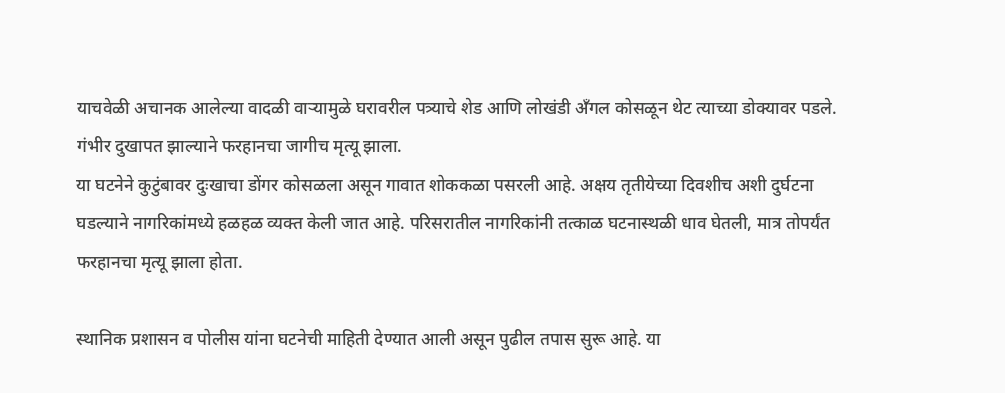याचवेळी अचानक आलेल्या वादळी वाऱ्यामुळे घरावरील पत्र्याचे शेड आणि लोखंडी अँगल कोसळून थेट त्याच्या डोक्यावर पडले. गंभीर दुखापत झाल्याने फरहानचा जागीच मृत्यू झाला.
या घटनेने कुटुंबावर दुःखाचा डोंगर कोसळला असून गावात शोककळा पसरली आहे. अक्षय तृतीयेच्या दिवशीच अशी दुर्घटना घडल्याने नागरिकांमध्ये हळहळ व्यक्त केली जात आहे. परिसरातील नागरिकांनी तत्काळ घटनास्थळी धाव घेतली, मात्र तोपर्यंत फरहानचा मृत्यू झाला होता.

स्थानिक प्रशासन व पोलीस यांना घटनेची माहिती देण्यात आली असून पुढील तपास सुरू आहे. या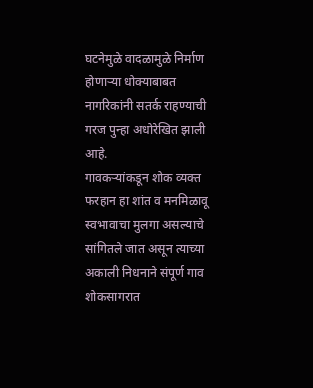घटनेमुळे वादळामुळे निर्माण होणाऱ्या धोक्याबाबत नागरिकांनी सतर्क राहण्याची गरज पुन्हा अधोरेखित झाली आहे.
गावकऱ्यांकडून शोक व्यक्त
फरहान हा शांत व मनमिळावू स्वभावाचा मुलगा असल्याचे सांगितले जात असून त्याच्या अकाली निधनाने संपूर्ण गाव शोकसागरात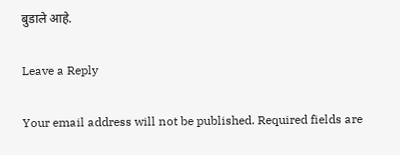बुडाले आहे.

Leave a Reply

Your email address will not be published. Required fields are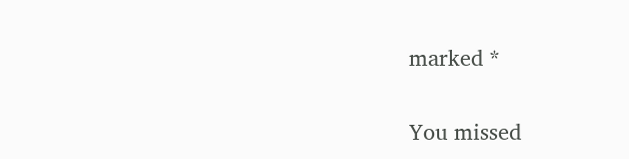marked *

You missed